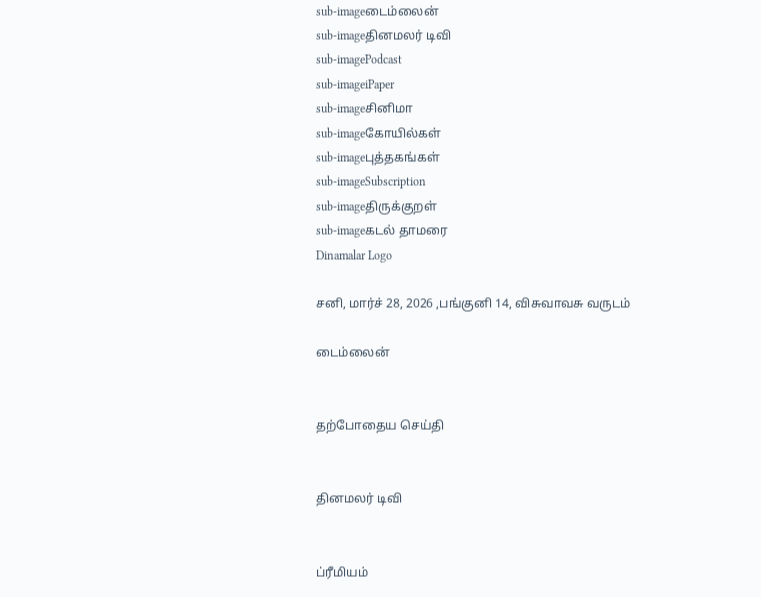sub-imageடைம்லைன்
sub-imageதினமலர் டிவி
sub-imagePodcast
sub-imageiPaper
sub-imageசினிமா
sub-imageகோயில்கள்
sub-imageபுத்தகங்கள்
sub-imageSubscription
sub-imageதிருக்குறள்
sub-imageகடல் தாமரை
Dinamalar Logo

சனி, மார்ச் 28, 2026 ,பங்குனி 14, விசுவாவசு வருடம்

டைம்லைன்


தற்போதைய செய்தி


தினமலர் டிவி


ப்ரீமியம்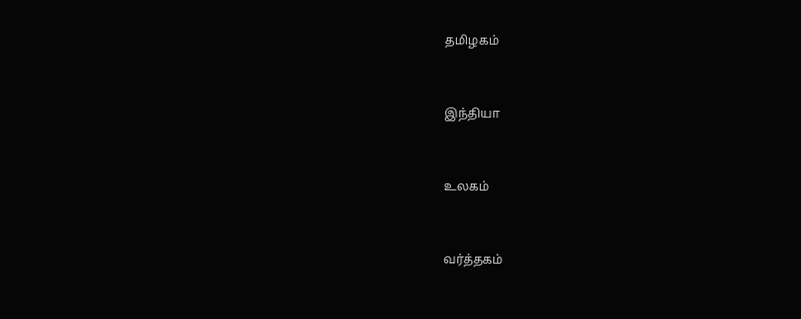தமிழகம்


இந்தியா


உலகம்


வர்த்தகம்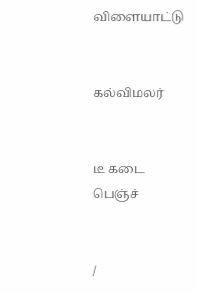விளையாட்டு


கல்விமலர்


டீ கடை பெஞ்ச்


/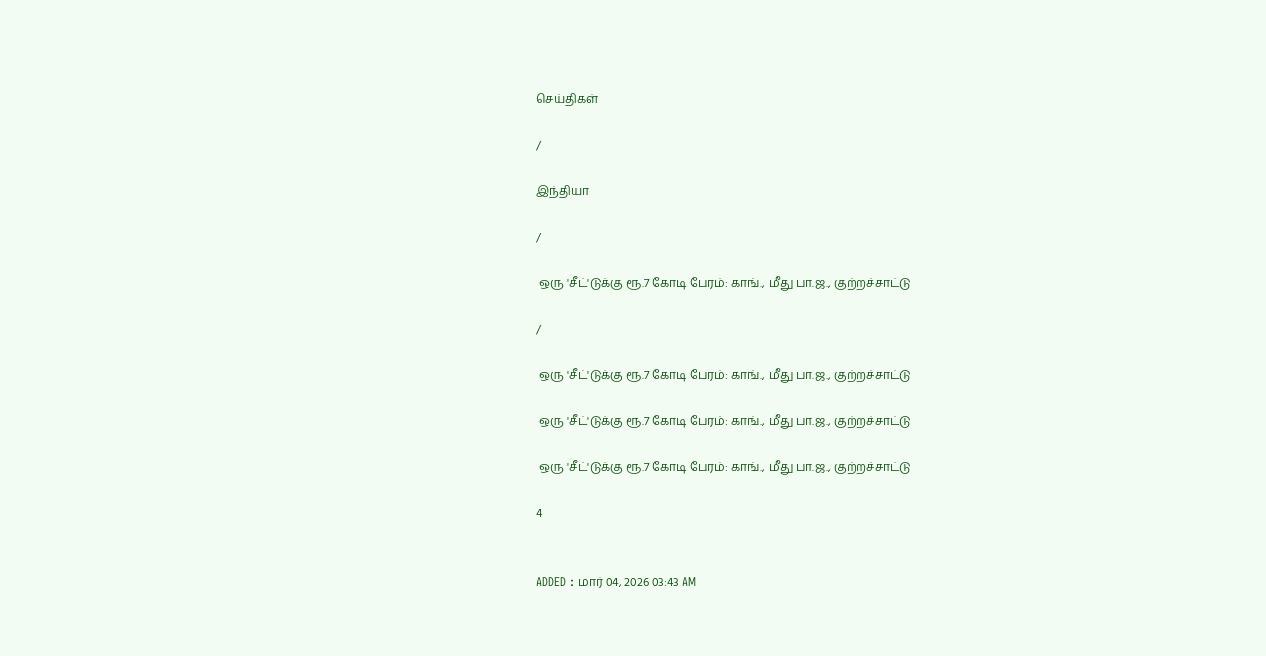செய்திகள்

/

இந்தியா

/

 ஒரு 'சீட்'டுக்கு ரூ.7 கோடி பேரம்: காங்., மீது பா.ஜ., குற்றச்சாட்டு

/

 ஒரு 'சீட்'டுக்கு ரூ.7 கோடி பேரம்: காங்., மீது பா.ஜ., குற்றச்சாட்டு

 ஒரு 'சீட்'டுக்கு ரூ.7 கோடி பேரம்: காங்., மீது பா.ஜ., குற்றச்சாட்டு

 ஒரு 'சீட்'டுக்கு ரூ.7 கோடி பேரம்: காங்., மீது பா.ஜ., குற்றச்சாட்டு

4


ADDED : மார் 04, 2026 03:43 AM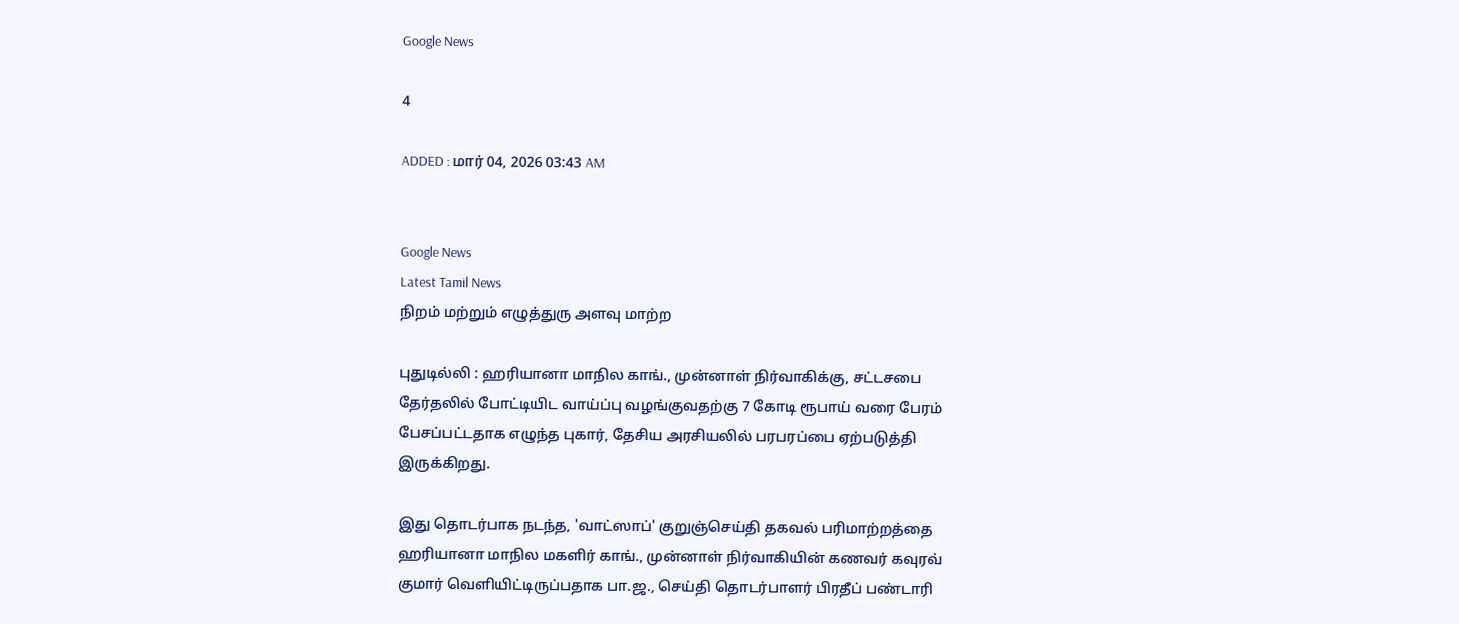Google News

4

ADDED : மார் 04, 2026 03:43 AM


Google News
Latest Tamil News
நிறம் மற்றும் எழுத்துரு அளவு மாற்ற

புதுடில்லி : ஹரியானா மாநில காங்., முன்னாள் நிர்வாகிக்கு, சட்டசபை தேர்தலில் போட்டியிட வாய்ப்பு வழங்குவதற்கு 7 கோடி ரூபாய் வரை பேரம் பேசப்பட்டதாக எழுந்த புகார், தேசிய அரசியலில் பரபரப்பை ஏற்படுத்தி இருக்கிறது.

இது தொடர்பாக நடந்த, 'வாட்ஸாப்' குறுஞ்செய்தி தகவல் பரிமாற்றத்தை ஹரியானா மாநில மகளிர் காங்., முன்னாள் நிர்வாகியின் கணவர் கவுரவ் குமார் வெளியிட்டிருப்பதாக பா.ஜ., செய்தி தொடர்பாளர் பிரதீப் பண்டாரி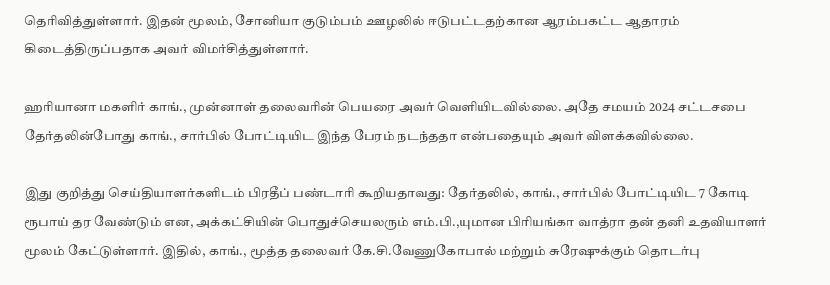தெரிவித்துள்ளார். இதன் மூலம், சோனியா குடும்பம் ஊழலில் ஈடுபட்டதற்கான ஆரம்பகட்ட ஆதாரம் கிடைத்திருப்பதாக அவர் விமர்சித்துள்ளார்.

ஹரியானா மகளிர் காங்., முன்னாள் தலைவரின் பெயரை அவர் வெளியிடவில்லை. அதே சமயம் 2024 சட்டசபை தேர்தலின்போது காங்., சார்பில் போட்டியிட இந்த பேரம் நடந்ததா என்பதையும் அவர் விளக்கவில்லை.

இது குறித்து செய்தியாளர்களிடம் பிரதீப் பண்டாரி கூறியதாவது: தேர்தலில், காங்., சார்பில் போட்டியிட 7 கோடி ரூபாய் தர வேண்டும் என, அக்கட்சியின் பொதுச்செயலரும் எம்.பி.,யுமான பிரியங்கா வாத்ரா தன் தனி உதவியாளர் மூலம் கேட்டுள்ளார். இதில், காங்., மூத்த தலைவர் கே.சி.வேணுகோபால் மற்றும் சுரேஷுக்கும் தொடர்பு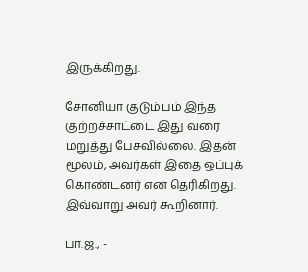இருக்கிறது.

சோனியா குடும்பம் இந்த குற்றச்சாட்டை இது வரை மறுத்து பேசவில்லை. இதன் மூலம், அவர்கள் இதை ஒப்புக் கொண்டனர் என தெரிகிறது. இவ்வாறு அவர் கூறினார்.

பா.ஜ., -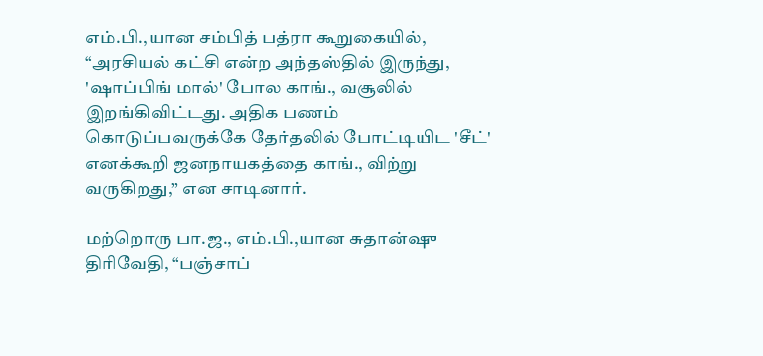எம்.பி.,யான சம்பித் பத்ரா கூறுகையில், “அரசியல் கட்சி என்ற அந்தஸ்தில் இருந்து, 'ஷாப்பிங் மால்' போல காங்., வசூலில் இறங்கிவிட்டது. அதிக பணம் கொடுப்பவருக்கே தேர்தலில் போட்டியிட 'சீட்' எனக்கூறி ஜனநாயகத்தை காங்., விற்று வருகிறது,” என சாடினார்.

மற்றொரு பா.ஜ., எம்.பி.,யான சுதான்ஷு திரிவேதி, “பஞ்சாப்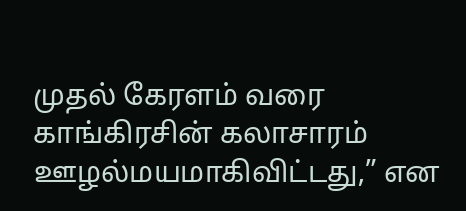முதல் கேரளம் வரை காங்கிரசின் கலாசாரம் ஊழல்மயமாகிவிட்டது,” என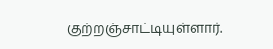குற்றஞ்சாட்டியுள்ளார்.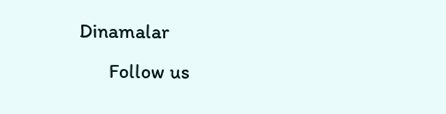Dinamalar
      Follow us